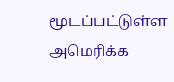மூடப்பட்டுள்ள அமெரிக்க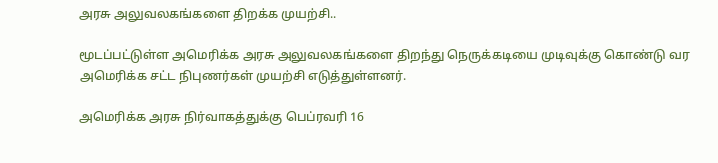அரசு அலுவலகங்களை திறக்க முயற்சி..

மூடப்பட்டுள்ள அமெரிக்க அரசு அலுவலகங்களை திறந்து நெருக்கடியை முடிவுக்கு கொண்டு வர அமெரிக்க சட்ட நிபுணர்கள் முயற்சி எடுத்துள்ளனர்.

அமெரிக்க அரசு நிர்வாகத்துக்கு பெப்ரவரி 16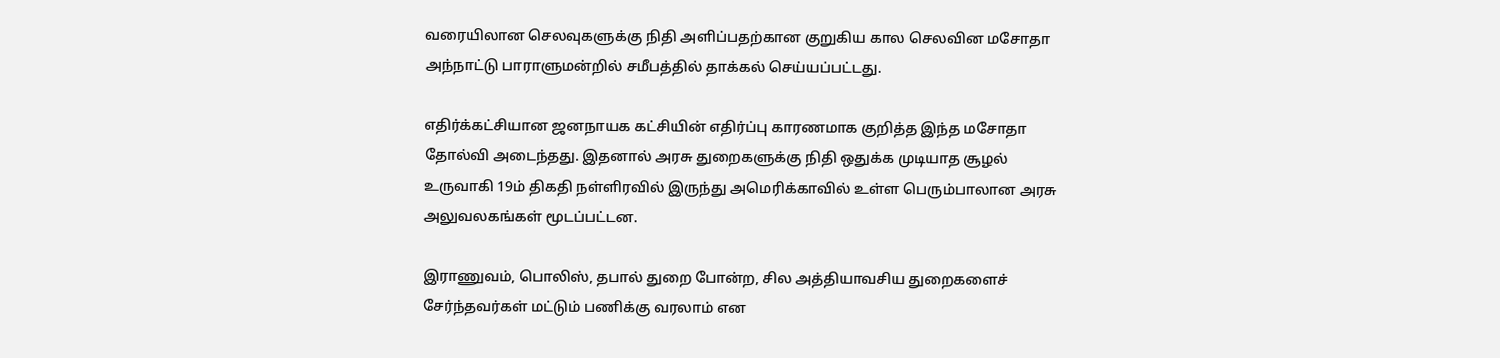வரையிலான செலவுகளுக்கு நிதி அளிப்பதற்கான குறுகிய கால செலவின மசோதா அந்நாட்டு பாராளுமன்றில் சமீபத்தில் தாக்கல் செய்யப்பட்டது.

எதிர்க்கட்சியான ஜனநாயக கட்சியின் எதிர்ப்பு காரணமாக குறித்த இந்த மசோதா தோல்வி அடைந்தது. இதனால் அரசு துறைகளுக்கு நிதி ஒதுக்க முடியாத சூழல் உருவாகி 19ம் திகதி நள்ளிரவில் இருந்து அமெரிக்காவில் உள்ள பெரும்பாலான அரசு அலுவலகங்கள் மூடப்பட்டன.

இராணுவம், பொலிஸ், தபால் துறை போன்ற, சில அத்தியாவசிய துறைகளைச் சேர்ந்தவர்கள் மட்டும் பணிக்கு வரலாம் என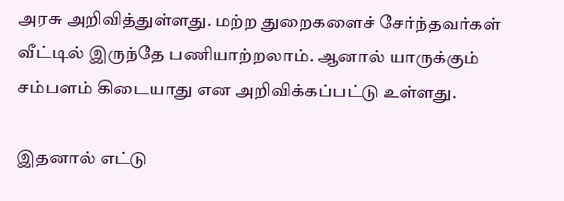அரசு அறிவித்துள்ளது. மற்ற துறைகளைச் சேர்ந்தவர்கள் வீட்டில் இருந்தே பணியாற்றலாம். ஆனால் யாருக்கும் சம்பளம் கிடையாது என அறிவிக்கப்பட்டு உள்ளது.

இதனால் எட்டு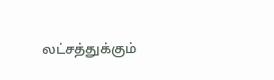லட்சத்துக்கும்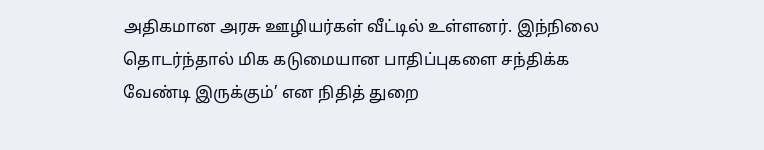அதிகமான அரசு ஊழியர்கள் வீட்டில் உள்ளனர். இந்நிலை தொடர்ந்தால் மிக கடுமையான பாதிப்புகளை சந்திக்க வேண்டி இருக்கும்’ என நிதித் துறை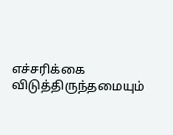எச்சரிக்கை விடுத்திருந்தமையும்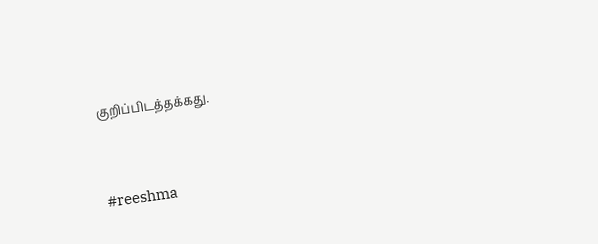குறிப்பிடத்தக்கது.



#reeshma